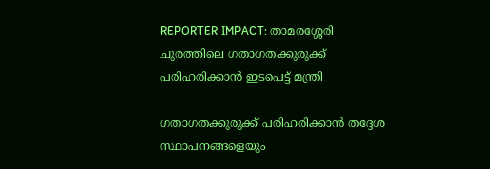REPORTER IMPACT: താമരശ്ശേരി ചുരത്തിലെ ഗതാഗതക്കുരുക്ക് പരിഹരിക്കാന്‍ ഇടപെട്ട് മന്ത്രി

ഗതാഗതക്കുരുക്ക് പരിഹരിക്കാന്‍ തദ്ദേശ സ്ഥാപനങ്ങളെയും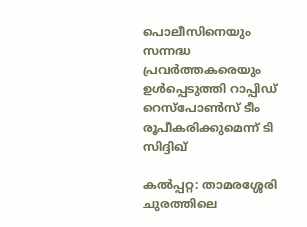പൊലീസിനെയും സന്നദ്ധ പ്രവര്‍ത്തകരെയും ഉള്‍പ്പെടുത്തി റാപ്പിഡ് റെസ്‌പോണ്‍സ് ടീം രൂപീകരിക്കുമെന്ന് ടി സിദ്ദിഖ്

കല്‍പ്പറ്റ: താമരശ്ശേരി ചുരത്തിലെ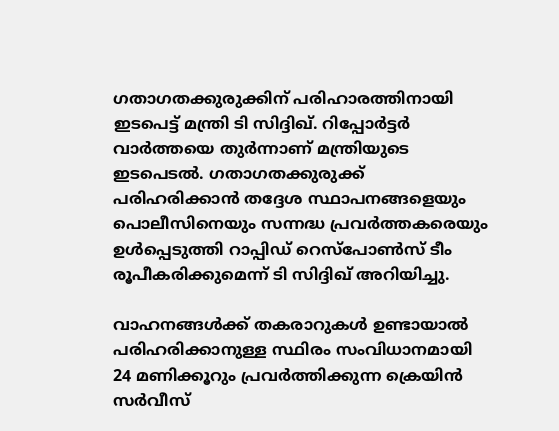ഗതാഗതക്കുരുക്കിന് പരിഹാരത്തിനായി ഇടപെട്ട് മന്ത്രി ടി സിദ്ദിഖ്. റിപ്പോര്‍ട്ടര്‍ വാര്‍ത്തയെ തുര്‍ന്നാണ് മന്ത്രിയുടെ ഇടപെടല്‍. ഗതാഗതക്കുരുക്ക് പരിഹരിക്കാന്‍ തദ്ദേശ സ്ഥാപനങ്ങളെയും പൊലീസിനെയും സന്നദ്ധ പ്രവര്‍ത്തകരെയും ഉള്‍പ്പെടുത്തി റാപ്പിഡ് റെസ്‌പോണ്‍സ് ടീം രൂപീകരിക്കുമെന്ന് ടി സിദ്ദിഖ് അറിയിച്ചു.

വാഹനങ്ങള്‍ക്ക് തകരാറുകള്‍ ഉണ്ടായാല്‍ പരിഹരിക്കാനുള്ള സ്ഥിരം സംവിധാനമായി 24 മണിക്കൂറും പ്രവര്‍ത്തിക്കുന്ന ക്രെയിന്‍ സര്‍വീസ്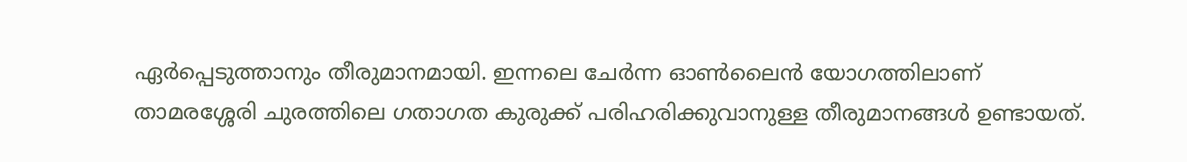ഏര്‍പ്പെടുത്താനും തീരുമാനമായി. ഇന്നലെ ചേര്‍ന്ന ഓണ്‍ലൈന്‍ യോഗത്തിലാണ് താമരശ്ശേരി ചുരത്തിലെ ഗതാഗത കുരുക്ക് പരിഹരിക്കുവാനുള്ള തീരുമാനങ്ങള്‍ ഉണ്ടായത്.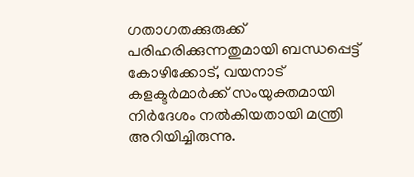ഗതാഗതക്കുരുക്ക് പരിഹരിക്കുന്നതുമായി ബന്ധപ്പെട്ട് കോഴിക്കോട്, വയനാട് കളക്ടര്‍മാര്‍ക്ക് സംയുക്തമായി നിര്‍ദേശം നല്‍കിയതായി മന്ത്രി അറിയിച്ചിരുന്നു.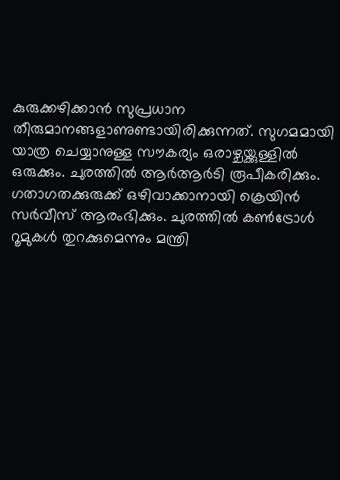കുരുക്കഴിക്കാന്‍ സുപ്രധാന തീരുമാനങ്ങളാണുണ്ടായിരിക്കുന്നത്. സുഗമമായി യാത്ര ചെയ്യാനുള്ള സൗകര്യം ഒരാഴ്ചയ്ക്കുള്ളില്‍ ഒരുക്കും. ചുരത്തില്‍ ആര്‍ആര്‍ടി രൂപീകരിക്കും. ഗതാഗതക്കുരുക്ക് ഒഴിവാക്കാനായി ക്രെയിന്‍ സര്‍വീസ് ആരംഭിക്കും. ചുരത്തില്‍ കണ്‍ട്രോള്‍ റൂമുകള്‍ തുറക്കുമെന്നും മന്ത്രി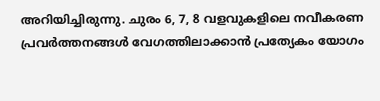അറിയിച്ചിരുന്നു. ചുരം 6, 7, 8 വളവുകളിലെ നവീകരണ പ്രവര്‍ത്തനങ്ങള്‍ വേഗത്തിലാക്കാന്‍ പ്രത്യേകം യോഗം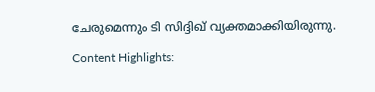ചേരുമെന്നും ടി സിദ്ദിഖ് വ്യക്തമാക്കിയിരുന്നു.

Content Highlights: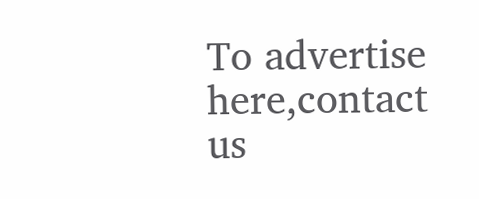To advertise here,contact us